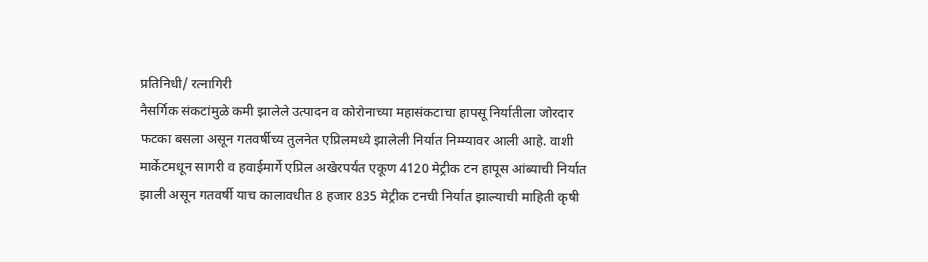प्रतिनिधी/ रत्नागिरी
नैसर्गिक संकटांमुळे कमी झालेले उत्पादन व कोरोनाच्या महासंकटाचा हापसू निर्यातीला जोरदार फटका बसला असून गतवर्षीच्य तुलनेत एप्रिलमध्ये झालेली निर्यात निम्म्यावर आली आहे. वाशी मार्केटमधून सागरी व हवाईमार्गे एप्रिल अखेरपर्यंत एकूण 4120 मेट्रीक टन हापूस आंब्याची निर्यात झाली असून गतवर्षी याच कालावधीत 8 हजार 835 मेट्रीक टनची निर्यात झाल्याची माहिती कृषी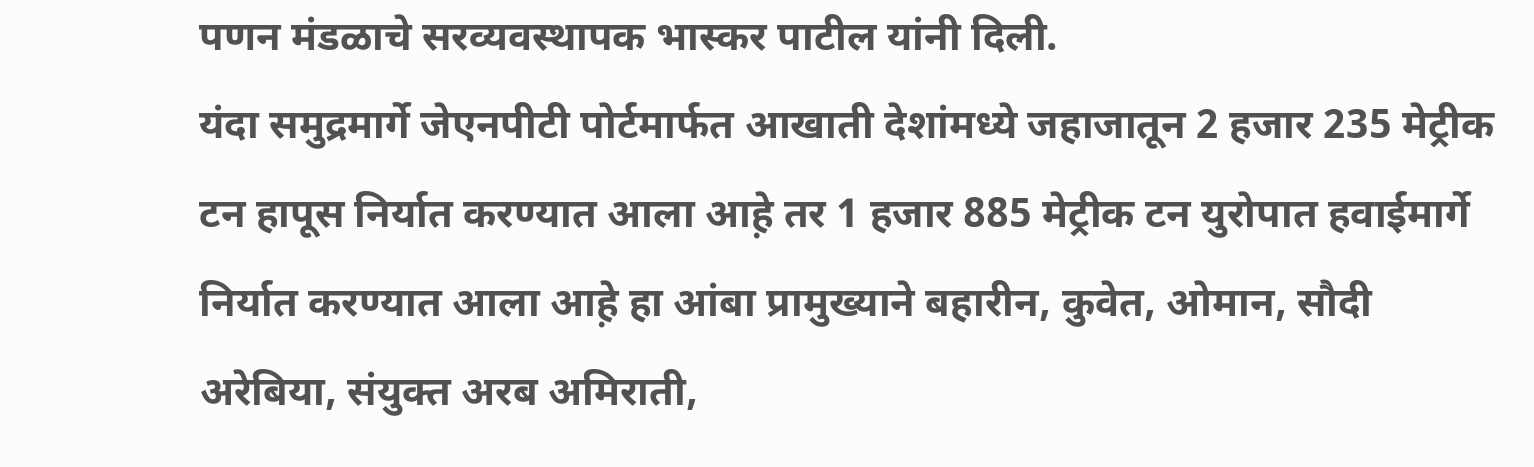पणन मंडळाचे सरव्यवस्थापक भास्कर पाटील यांनी दिली.
यंदा समुद्रमार्गे जेएनपीटी पोर्टमार्फत आखाती देशांमध्ये जहाजातून 2 हजार 235 मेट्रीक टन हापूस निर्यात करण्यात आला आह़े तर 1 हजार 885 मेट्रीक टन युरोपात हवाईमार्गे निर्यात करण्यात आला आह़े हा आंबा प्रामुख्याने बहारीन, कुवेत, ओमान, सौदी अरेबिया, संयुक्त अरब अमिराती,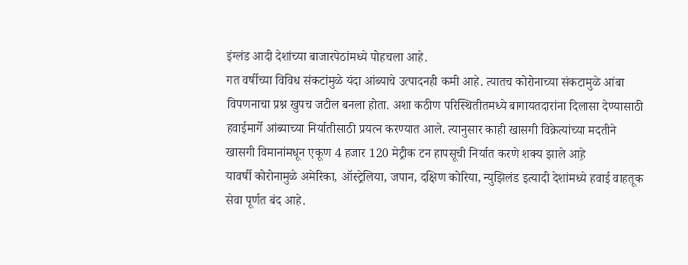इंग्लंड आदी देशांच्या बाजारपेठांमध्ये पोहचला आहे.
गत वर्षीच्या विविध संकटांमुळे यंदा आंब्याचे उत्पादनही कमी आहे. त्यातच कोरोनाच्या संकटामुळे आंबा विपणनाचा प्रश्न खुपच जटील बनला होता. अशा कठीण परिस्थितीतमध्ये बागायतदारांना दिलासा देण्यासाठी हवाईमार्गे आंब्याच्या निर्यातीसाठी प्रयत्न करण्यात आले. त्यानुसार काही खासगी विक्रेत्यांच्या मदतीने खासगी विमानांमधून एकूण 4 हजार 120 मेट्रीक टन हापसूची निर्यात करणे शक्य झाले आह़े
यावर्षी कोरोनामुळे अमेरिका, ऑस्ट्रेलिया, जपान, दक्षिण कोरिया, न्युझिलंड इत्यादी देशांमध्ये हवाई वाहतूक सेवा पूर्णत बंद आहे.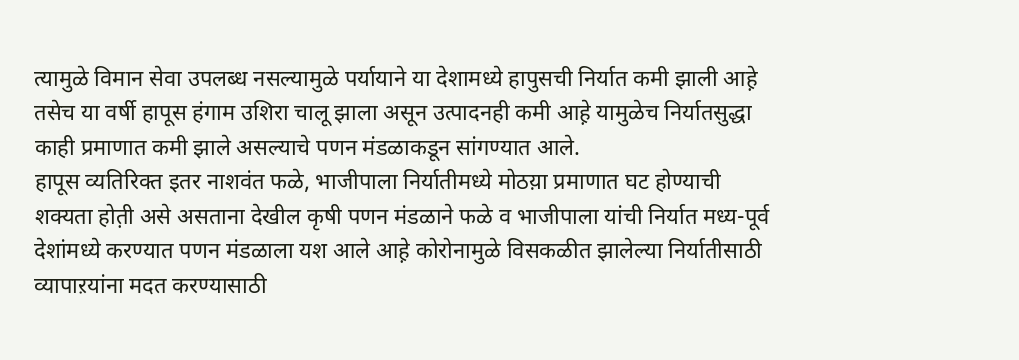त्यामुळे विमान सेवा उपलब्ध नसल्यामुळे पर्यायाने या देशामध्ये हापुसची निर्यात कमी झाली आह़े तसेच या वर्षी हापूस हंगाम उशिरा चालू झाला असून उत्पादनही कमी आह़े यामुळेच निर्यातसुद्धा काही प्रमाणात कमी झाले असल्याचे पणन मंडळाकडून सांगण्यात आले.
हापूस व्यतिरिक्त इतर नाशवंत फळे, भाजीपाला निर्यातीमध्ये मोठय़ा प्रमाणात घट होण्याची शक्यता होत़ी असे असताना देखील कृषी पणन मंडळाने फळे व भाजीपाला यांची निर्यात मध्य-पूर्व देशांमध्ये करण्यात पणन मंडळाला यश आले आह़े कोरोनामुळे विसकळीत झालेल्या निर्यातीसाठी व्यापाऱयांना मदत करण्यासाठी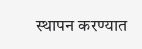स्थापन करण्यात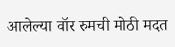आलेल्या वॉर रुमची मोठी मदत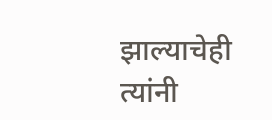झाल्याचेही त्यांनी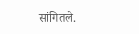सांगितले.